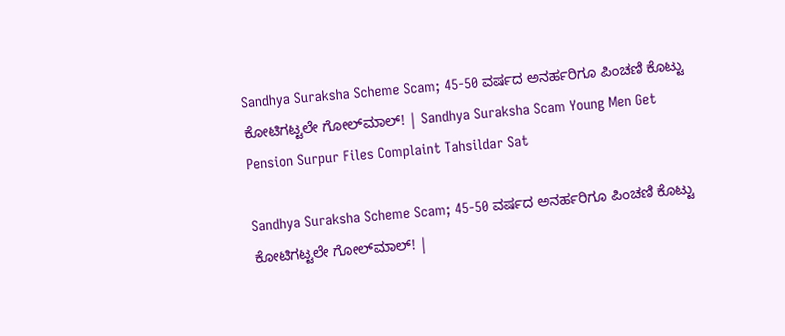Sandhya Suraksha Scheme Scam; 45-50 ವರ್ಷದ ಅನರ್ಹರಿಗೂ ಪಿಂಚಣಿ ಕೊಟ್ಟು ಕೋಟಿಗಟ್ಟಲೇ ಗೋಲ್‌ಮಾಲ್! | Sandhya Suraksha Scam Young Men Get Pension Surpur Files Complaint Tahsildar Sat

Sandhya Suraksha Scheme Scam; 45-50 ವರ್ಷದ ಅನರ್ಹರಿಗೂ ಪಿಂಚಣಿ ಕೊಟ್ಟು ಕೋಟಿಗಟ್ಟಲೇ ಗೋಲ್‌ಮಾಲ್! |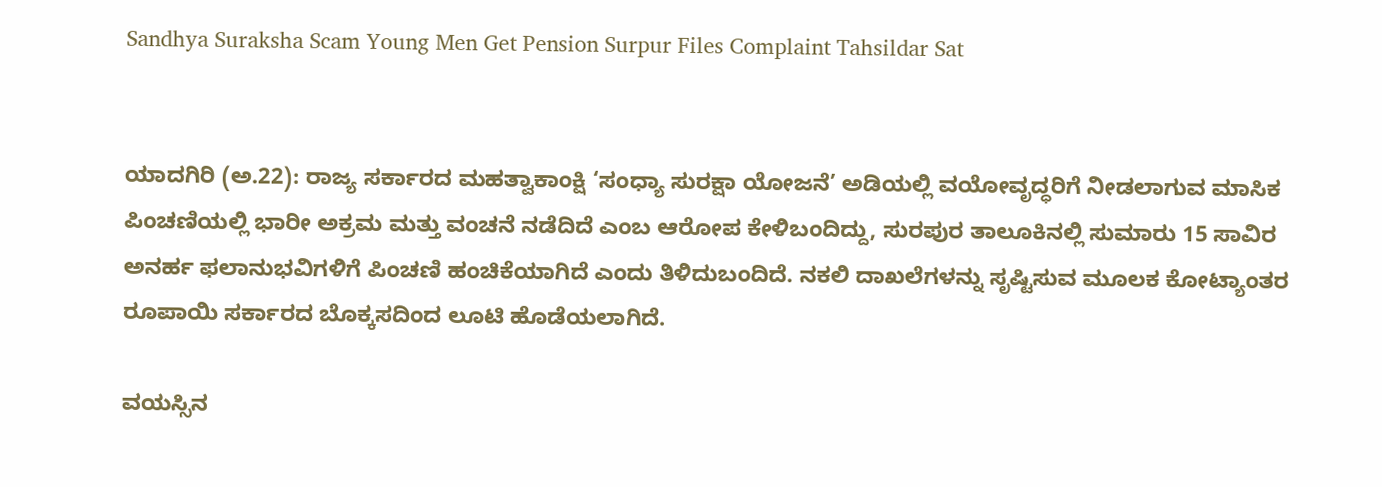Sandhya Suraksha Scam Young Men Get Pension Surpur Files Complaint Tahsildar Sat


ಯಾದಗಿರಿ (ಅ.22): ರಾಜ್ಯ ಸರ್ಕಾರದ ಮಹತ್ವಾಕಾಂಕ್ಷಿ ‘ಸಂಧ್ಯಾ ಸುರಕ್ಷಾ ಯೋಜನೆ’ ಅಡಿಯಲ್ಲಿ ವಯೋವೃದ್ಧರಿಗೆ ನೀಡಲಾಗುವ ಮಾಸಿಕ ಪಿಂಚಣಿಯಲ್ಲಿ ಭಾರೀ ಅಕ್ರಮ ಮತ್ತು ವಂಚನೆ ನಡೆದಿದೆ ಎಂಬ ಆರೋಪ ಕೇಳಿಬಂದಿದ್ದು, ಸುರಪುರ ತಾಲೂಕಿನಲ್ಲಿ ಸುಮಾರು 15 ಸಾವಿರ ಅನರ್ಹ ಫಲಾನುಭವಿಗಳಿಗೆ ಪಿಂಚಣಿ ಹಂಚಿಕೆಯಾಗಿದೆ ಎಂದು ತಿಳಿದುಬಂದಿದೆ. ನಕಲಿ ದಾಖಲೆಗಳನ್ನು ಸೃಷ್ಟಿಸುವ ಮೂಲಕ ಕೋಟ್ಯಾಂತರ ರೂಪಾಯಿ ಸರ್ಕಾರದ ಬೊಕ್ಕಸದಿಂದ ಲೂಟಿ ಹೊಡೆಯಲಾಗಿದೆ.

ವಯಸ್ಸಿನ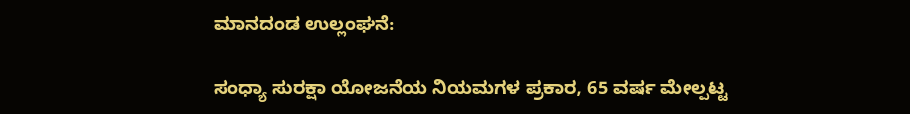ಮಾನದಂಡ ಉಲ್ಲಂಘನೆ:

ಸಂಧ್ಯಾ ಸುರಕ್ಷಾ ಯೋಜನೆಯ ನಿಯಮಗಳ ಪ್ರಕಾರ, 65 ವರ್ಷ ಮೇಲ್ಪಟ್ಟ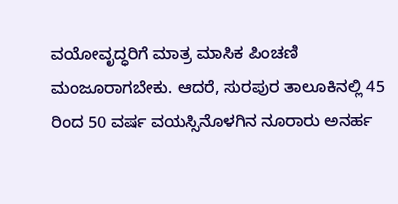ವಯೋವೃದ್ಧರಿಗೆ ಮಾತ್ರ ಮಾಸಿಕ ಪಿಂಚಣಿ ಮಂಜೂರಾಗಬೇಕು. ಆದರೆ, ಸುರಪುರ ತಾಲೂಕಿನಲ್ಲಿ 45 ರಿಂದ 50 ವರ್ಷ ವಯಸ್ಸಿನೊಳಗಿನ ನೂರಾರು ಅನರ್ಹ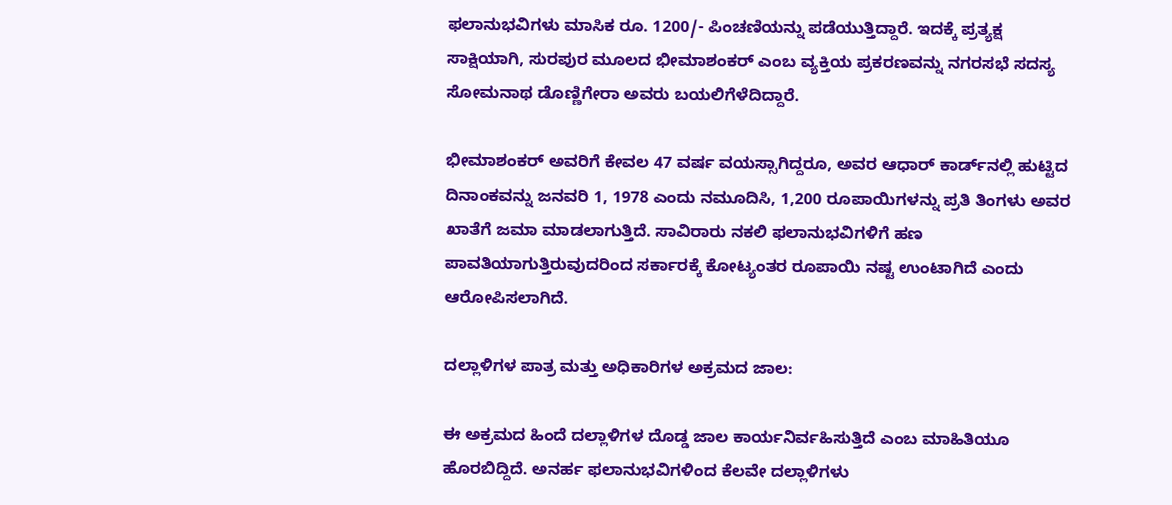ಫಲಾನುಭವಿಗಳು ಮಾಸಿಕ ರೂ. 1200/- ಪಿಂಚಣಿಯನ್ನು ಪಡೆಯುತ್ತಿದ್ದಾರೆ. ಇದಕ್ಕೆ ಪ್ರತ್ಯಕ್ಷ ಸಾಕ್ಷಿಯಾಗಿ, ಸುರಪುರ ಮೂಲದ ಭೀಮಾಶಂಕರ್ ಎಂಬ ವ್ಯಕ್ತಿಯ ಪ್ರಕರಣವನ್ನು ನಗರಸಭೆ ಸದಸ್ಯ ಸೋಮನಾಥ ಡೊಣ್ಣಿಗೇರಾ ಅವರು ಬಯಲಿಗೆಳೆದಿದ್ದಾರೆ.

ಭೀಮಾಶಂಕರ್ ಅವರಿಗೆ ಕೇವಲ 47 ವರ್ಷ ವಯಸ್ಸಾಗಿದ್ದರೂ, ಅವರ ಆಧಾರ್ ಕಾರ್ಡ್‌ನಲ್ಲಿ ಹುಟ್ಟಿದ ದಿನಾಂಕವನ್ನು ಜನವರಿ 1, 1978 ಎಂದು ನಮೂದಿಸಿ, 1,200 ರೂಪಾಯಿಗಳನ್ನು ಪ್ರತಿ ತಿಂಗಳು ಅವರ ಖಾತೆಗೆ ಜಮಾ ಮಾಡಲಾಗುತ್ತಿದೆ. ಸಾವಿರಾರು ನಕಲಿ ಫಲಾನುಭವಿಗಳಿಗೆ ಹಣ ಪಾವತಿಯಾಗುತ್ತಿರುವುದರಿಂದ ಸರ್ಕಾರಕ್ಕೆ ಕೋಟ್ಯಂತರ ರೂಪಾಯಿ ನಷ್ಟ ಉಂಟಾಗಿದೆ ಎಂದು ಆರೋಪಿಸಲಾಗಿದೆ.

ದಲ್ಲಾಳಿಗಳ ಪಾತ್ರ ಮತ್ತು ಅಧಿಕಾರಿಗಳ ಅಕ್ರಮದ ಜಾಲ:

ಈ ಅಕ್ರಮದ ಹಿಂದೆ ದಲ್ಲಾಳಿಗಳ ದೊಡ್ಡ ಜಾಲ ಕಾರ್ಯನಿರ್ವಹಿಸುತ್ತಿದೆ ಎಂಬ ಮಾಹಿತಿಯೂ ಹೊರಬಿದ್ದಿದೆ. ಅನರ್ಹ ಫಲಾನುಭವಿಗಳಿಂದ ಕೆಲವೇ ದಲ್ಲಾಳಿಗಳು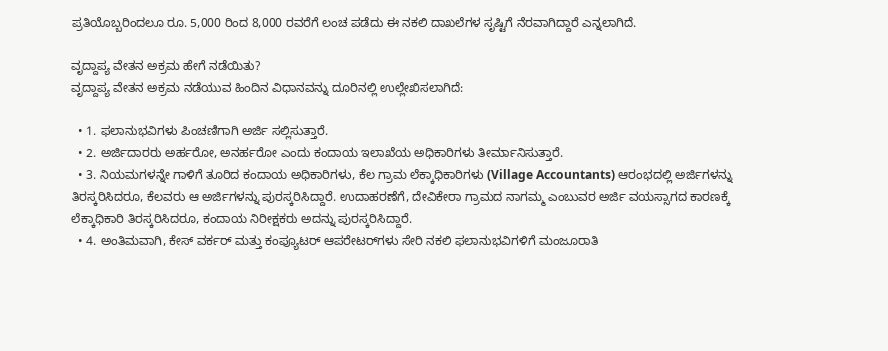ಪ್ರತಿಯೊಬ್ಬರಿಂದಲೂ ರೂ. 5,000 ರಿಂದ 8,000 ರವರೆಗೆ ಲಂಚ ಪಡೆದು ಈ ನಕಲಿ ದಾಖಲೆಗಳ ಸೃಷ್ಟಿಗೆ ನೆರವಾಗಿದ್ದಾರೆ ಎನ್ನಲಾಗಿದೆ.

ವೃದ್ದಾಪ್ಯ ವೇತನ ಅಕ್ರಮ ಹೇಗೆ ನಡೆಯಿತು?
ವೃದ್ದಾಪ್ಯ ವೇತನ ಅಕ್ರಮ ನಡೆಯುವ ಹಿಂದಿನ ವಿಧಾನವನ್ನು ದೂರಿನಲ್ಲಿ ಉಲ್ಲೇಖಿಸಲಾಗಿದೆ:

  • 1. ಫಲಾನುಭವಿಗಳು ಪಿಂಚಣಿಗಾಗಿ ಅರ್ಜಿ ಸಲ್ಲಿಸುತ್ತಾರೆ.
  • 2. ಅರ್ಜಿದಾರರು ಅರ್ಹರೋ, ಅನರ್ಹರೋ ಎಂದು ಕಂದಾಯ ಇಲಾಖೆಯ ಅಧಿಕಾರಿಗಳು ತೀರ್ಮಾನಿಸುತ್ತಾರೆ.
  • 3. ನಿಯಮಗಳನ್ನೇ ಗಾಳಿಗೆ ತೂರಿದ ಕಂದಾಯ ಅಧಿಕಾರಿಗಳು, ಕೆಲ ಗ್ರಾಮ ಲೆಕ್ಕಾಧಿಕಾರಿಗಳು (Village Accountants) ಆರಂಭದಲ್ಲಿ ಅರ್ಜಿಗಳನ್ನು ತಿರಸ್ಕರಿಸಿದರೂ, ಕೆಲವರು ಆ ಅರ್ಜಿಗಳನ್ನು ಪುರಸ್ಕರಿಸಿದ್ದಾರೆ. ಉದಾಹರಣೆಗೆ, ದೇವಿಕೇರಾ ಗ್ರಾಮದ ನಾಗಮ್ಮ ಎಂಬುವರ ಅರ್ಜಿ ವಯಸ್ಸಾಗದ ಕಾರಣಕ್ಕೆ ಲೆಕ್ಕಾಧಿಕಾರಿ ತಿರಸ್ಕರಿಸಿದರೂ, ಕಂದಾಯ ನಿರೀಕ್ಷಕರು ಅದನ್ನು ಪುರಸ್ಕರಿಸಿದ್ದಾರೆ.
  • 4. ಅಂತಿಮವಾಗಿ, ಕೇಸ್ ವರ್ಕರ್ ಮತ್ತು ಕಂಪ್ಯೂಟರ್ ಆಪರೇಟರ್‌ಗಳು ಸೇರಿ ನಕಲಿ ಫಲಾನುಭವಿಗಳಿಗೆ ಮಂಜೂರಾತಿ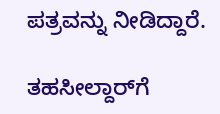ಪತ್ರವನ್ನು ನೀಡಿದ್ದಾರೆ.

ತಹಸೀಲ್ದಾರ್‌ಗೆ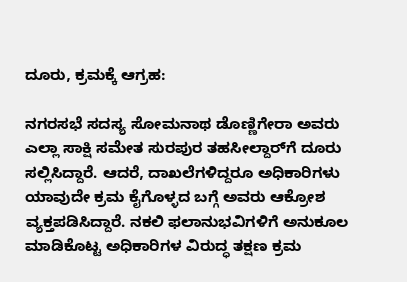ದೂರು, ಕ್ರಮಕ್ಕೆ ಆಗ್ರಹ:

ನಗರಸಭೆ ಸದಸ್ಯ ಸೋಮನಾಥ ಡೊಣ್ಣಿಗೇರಾ ಅವರು ಎಲ್ಲಾ ಸಾಕ್ಷಿ ಸಮೇತ ಸುರಪುರ ತಹಸೀಲ್ದಾರ್‌ಗೆ ದೂರು ಸಲ್ಲಿಸಿದ್ದಾರೆ. ಆದರೆ, ದಾಖಲೆಗಳಿದ್ದರೂ ಅಧಿಕಾರಿಗಳು ಯಾವುದೇ ಕ್ರಮ ಕೈಗೊಳ್ಳದ ಬಗ್ಗೆ ಅವರು ಆಕ್ರೋಶ ವ್ಯಕ್ತಪಡಿಸಿದ್ದಾರೆ. ನಕಲಿ ಫಲಾನುಭವಿಗಳಿಗೆ ಅನುಕೂಲ ಮಾಡಿಕೊಟ್ಟ ಅಧಿಕಾರಿಗಳ ವಿರುದ್ಧ ತಕ್ಷಣ ಕ್ರಮ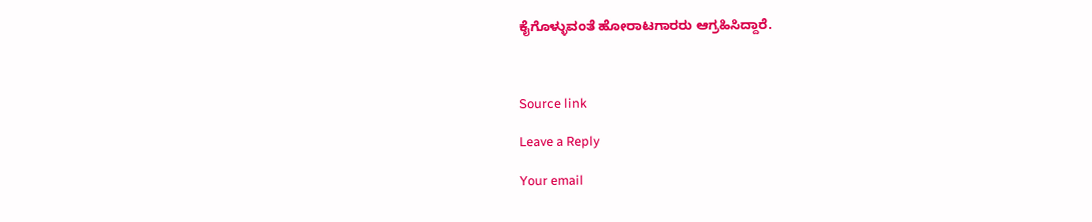ಕೈಗೊಳ್ಳುವಂತೆ ಹೋರಾಟಗಾರರು ಆಗ್ರಹಿಸಿದ್ದಾರೆ.



Source link

Leave a Reply

Your email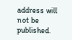address will not be published.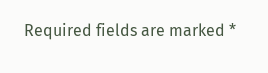Required fields are marked *